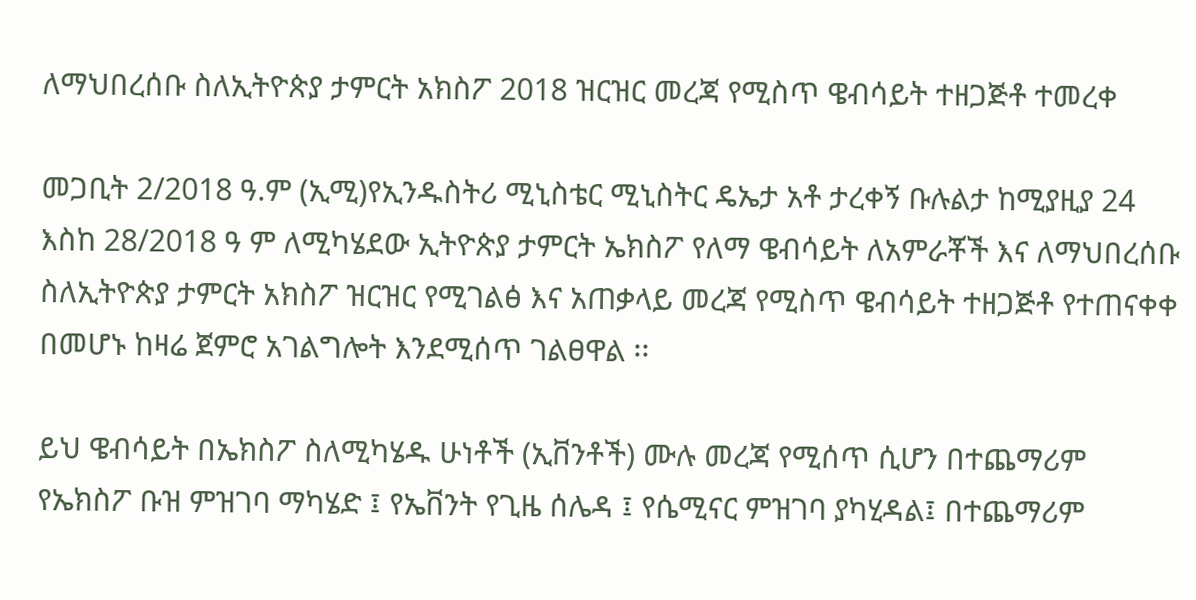ለማህበረሰቡ ስለኢትዮጵያ ታምርት አክስፖ 2018 ዝርዝር መረጃ የሚስጥ ዌብሳይት ተዘጋጅቶ ተመረቀ

መጋቢት 2/2018 ዓ.ም (ኢሚ)የኢንዱስትሪ ሚኒስቴር ሚኒስትር ዴኤታ አቶ ታረቀኝ ቡሉልታ ከሚያዚያ 24 እስከ 28/2018 ዓ ም ለሚካሄደው ኢትዮጵያ ታምርት ኤክስፖ የለማ ዌብሳይት ለአምራቾች እና ለማህበረሰቡ ስለኢትዮጵያ ታምርት አክስፖ ዝርዝር የሚገልፅ እና አጠቃላይ መረጃ የሚስጥ ዌብሳይት ተዘጋጅቶ የተጠናቀቀ በመሆኑ ከዛሬ ጀምሮ አገልግሎት እንደሚሰጥ ገልፀዋል ፡፡

ይህ ዌብሳይት በኤክስፖ ስለሚካሄዱ ሁነቶች (ኢቨንቶች) ሙሉ መረጃ የሚሰጥ ሲሆን በተጨማሪም የኤክስፖ ቡዝ ምዝገባ ማካሄድ ፤ የኤቨንት የጊዜ ሰሌዳ ፤ የሴሚናር ምዝገባ ያካሂዳል፤ በተጨማሪም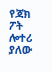የጃክ ፖት ሎተሪ ያለው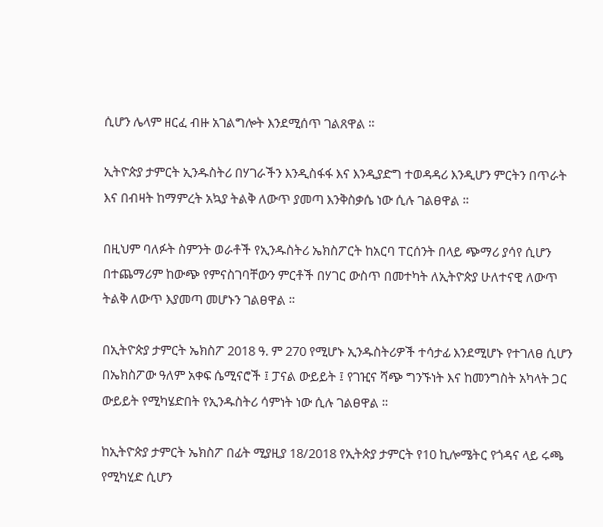ሲሆን ሌላም ዘርፈ ብዙ አገልግሎት እንደሚሰጥ ገልጸዋል ፡፡

ኢትዮጵያ ታምርት ኢንዱስትሪ በሃገራችን እንዲስፋፋ እና እንዲያድግ ተወዳዳሪ እንዲሆን ምርትን በጥራት እና በብዛት ከማምረት አኳያ ትልቅ ለውጥ ያመጣ እንቅስቃሴ ነው ሲሉ ገልፀዋል ፡፡

በዚህም ባለፉት ስምንት ወራቶች የኢንዱስትሪ ኤክስፖርት ከአርባ ፐርሰንት በላይ ጭማሪ ያሳየ ሲሆን በተጨማሪም ከውጭ የምናስገባቸውን ምርቶች በሃገር ውስጥ በመተካት ለኢትዮጵያ ሁለተናዊ ለውጥ ትልቅ ለውጥ እያመጣ መሆኑን ገልፀዋል ፡፡

በኢትዮጵያ ታምርት ኤክስፖ 2018 ዓ. ም 270 የሚሆኑ ኢንዱስትሪዎች ተሳታፊ እንደሚሆኑ የተገለፀ ሲሆን በኤክስፖው ዓለም አቀፍ ሴሚናሮች ፤ ፓናል ውይይት ፤ የገዢና ሻጭ ግንኙነት እና ከመንግስት አካላት ጋር ውይይት የሚካሄድበት የኢንዱስትሪ ሳምነት ነው ሲሉ ገልፀዋል ፡፡

ከኢትዮጵያ ታምርት ኤክስፖ በፊት ሚያዚያ 18/2018 የኢትጵያ ታምርት የ10 ኪሎሜትር የጎዳና ላይ ሩጫ የሚካሂድ ሲሆን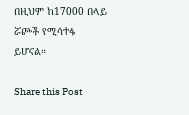በዚህም ከ17000 በላይ ሯጮች የሚሳተፋ ይሆናል።

Share this Post